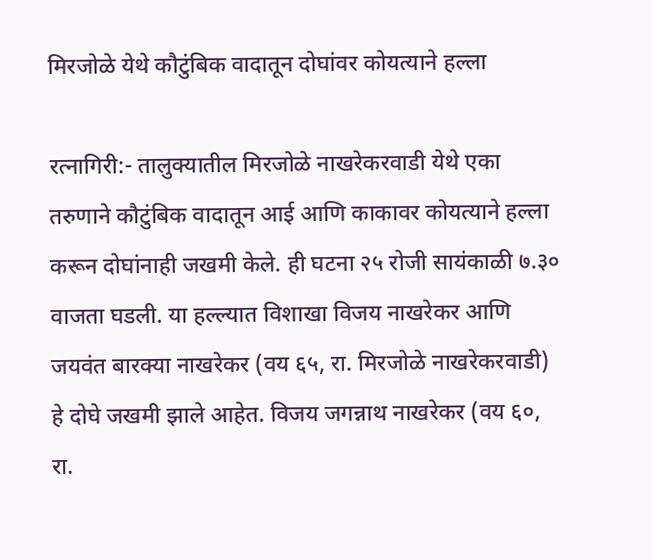मिरजोळे येथे कौटुंबिक वादातून दोघांवर कोयत्याने हल्ला

रत्नागिरी:- तालुक्यातील मिरजोळे नाखरेकरवाडी येथे एका तरुणाने कौटुंबिक वादातून आई आणि काकावर कोयत्याने हल्ला करून दोघांनाही जखमी केले. ही घटना २५ रोजी सायंकाळी ७.३० वाजता घडली. या हल्ल्यात विशाखा विजय नाखरेकर आणि जयवंत बारक्या नाखरेकर (वय ६५, रा. मिरजोळे नाखरेकरवाडी) हे दोघे जखमी झाले आहेत. विजय जगन्नाथ नाखरेकर (वय ६०, रा.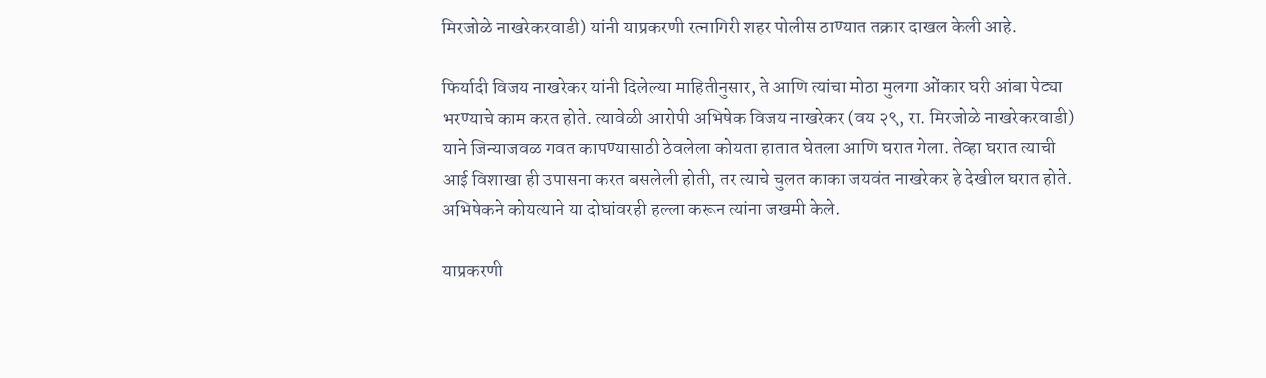मिरजोळे नाखरेकरवाडी) यांनी याप्रकरणी रत्नागिरी शहर पोलीस ठाण्यात तक्रार दाखल केली आहे.

फिर्यादी विजय नाखरेकर यांनी दिलेल्या माहितीनुसार, ते आणि त्यांचा मोठा मुलगा ओंकार घरी आंबा पेट्या भरण्याचे काम करत होते. त्यावेळी आरोपी अभिषेक विजय नाखरेकर (वय २९, रा. मिरजोळे नाखरेकरवाडी) याने जिन्याजवळ गवत कापण्यासाठी ठेवलेला कोयता हातात घेतला आणि घरात गेला. तेव्हा घरात त्याची आई विशाखा ही उपासना करत बसलेली होती, तर त्याचे चुलत काका जयवंत नाखरेकर हे देखील घरात होते. अभिषेकने कोयत्याने या दोघांवरही हल्ला करून त्यांना जखमी केले.

याप्रकरणी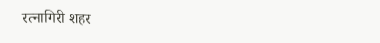रत्नागिरी शहर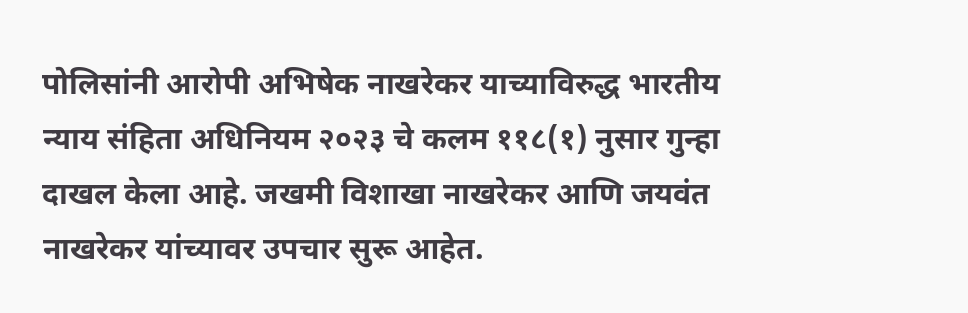पोलिसांनी आरोपी अभिषेक नाखरेकर याच्याविरुद्ध भारतीय न्याय संहिता अधिनियम २०२३ चे कलम ११८(१) नुसार गुन्हा दाखल केला आहे. जखमी विशाखा नाखरेकर आणि जयवंत नाखरेकर यांच्यावर उपचार सुरू आहेत.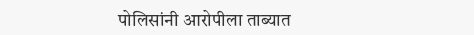पोलिसांनी आरोपीला ताब्यात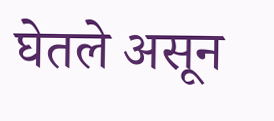घेतले असून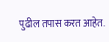पुढील तपास करत आहेत.